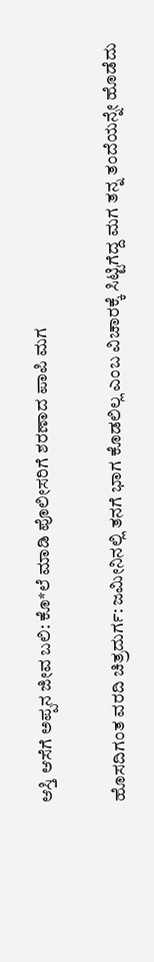ಆಸ್ತಿ ಆಸೆಗೆ ಅಪ್ಪನ ಜೀವ ಬಲಿ: ಕೊ*ಲೆ ಮಾಡಿ ಪೊಲೀಸರಿಗೆ ಶರಣಾದ ಪಾಪಿ ಮಗ

ಹೊಸದಿಗಂತ ವರದಿ ಚಿತ್ರದುರ್ಗ: ಜಮೀನಿನಲ್ಲಿ ತನಗೆ ಭಾಗ ಕೊಡಲಿಲ್ಲ ಎಂಬ ವಿಚಾರಕ್ಕೆ ಸಿಟ್ಟಿಗೆದ್ದ ಮಗ ತನ್ನ ತಂದೆಯನ್ನೇ ಹೊಡೆದು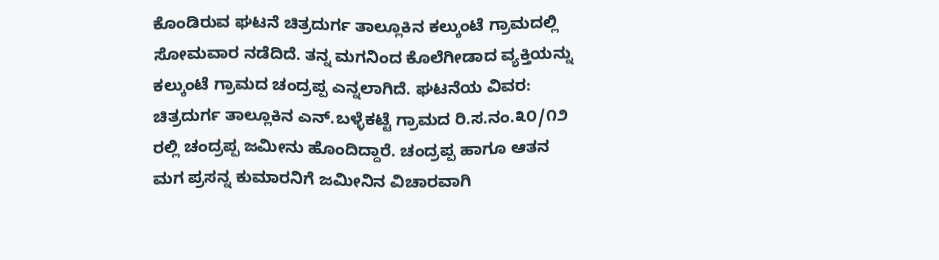ಕೊಂಡಿರುವ ಘಟನೆ ಚಿತ್ರದುರ್ಗ ತಾಲ್ಲೂಕಿನ ಕಲ್ಕುಂಟೆ ಗ್ರಾಮದಲ್ಲಿ ಸೋಮವಾರ ನಡೆದಿದೆ. ತನ್ನ ಮಗನಿಂದ ಕೊಲೆಗೀಡಾದ ವ್ಯಕ್ತಿಯನ್ನು ಕಲ್ಕುಂಟೆ ಗ್ರಾಮದ ಚಂದ್ರಪ್ಪ ಎನ್ನಲಾಗಿದೆ. ಘಟನೆಯ ವಿವರ: ಚಿತ್ರದುರ್ಗ ತಾಲ್ಲೂಕಿನ ಎನ್.ಬಳ್ಳೆಕಟ್ಟೆ ಗ್ರಾಮದ ರಿ.ಸ.ನಂ.೩೦/೧೨ ರಲ್ಲಿ ಚಂದ್ರಪ್ಪ ಜಮೀನು ಹೊಂದಿದ್ದಾರೆ. ಚಂದ್ರಪ್ಪ ಹಾಗೂ ಆತನ ಮಗ ಪ್ರಸನ್ನ ಕುಮಾರನಿಗೆ ಜಮೀನಿನ ವಿಚಾರವಾಗಿ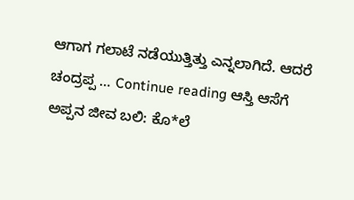ಆಗಾಗ ಗಲಾಟೆ ನಡೆಯುತ್ತಿತ್ತು ಎನ್ನಲಾಗಿದೆ. ಆದರೆ ಚಂದ್ರಪ್ಪ … Continue reading ಆಸ್ತಿ ಆಸೆಗೆ ಅಪ್ಪನ ಜೀವ ಬಲಿ: ಕೊ*ಲೆ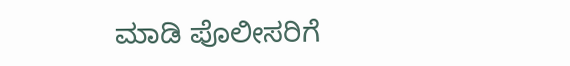ಮಾಡಿ ಪೊಲೀಸರಿಗೆ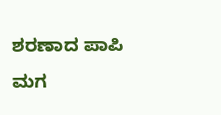ಶರಣಾದ ಪಾಪಿ ಮಗ